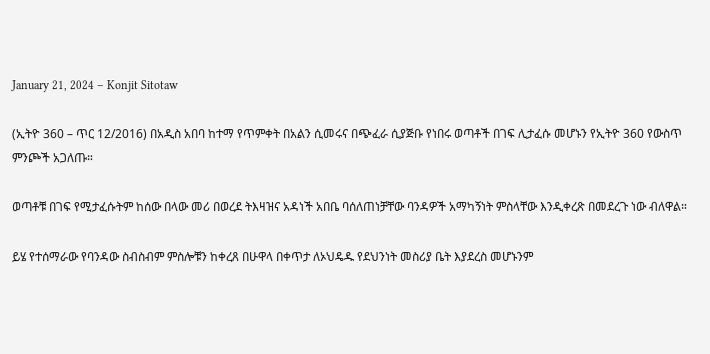January 21, 2024 – Konjit Sitotaw

(ኢትዮ 360 – ጥር 12/2016) በአዲስ አበባ ከተማ የጥምቀት በአልን ሲመሩና በጭፈራ ሲያጅቡ የነበሩ ወጣቶች በገፍ ሊታፈሱ መሆኑን የኢትዮ 360 የውስጥ ምንጮች አጋለጡ።

ወጣቶቹ በገፍ የሚታፈሱትም ከሰው በላው መሪ በወረደ ትእዛዝና አዳነች አበቤ ባሰለጠነቻቸው ባንዳዎች አማካኝነት ምስላቸው እንዲቀረጽ በመደረጉ ነው ብለዋል።

ይሄ የተሰማራው የባንዳው ስብስብም ምስሎቹን ከቀረጸ በሁዋላ በቀጥታ ለኦህዴዱ የደህንነት መስሪያ ቤት እያደረስ መሆኑንም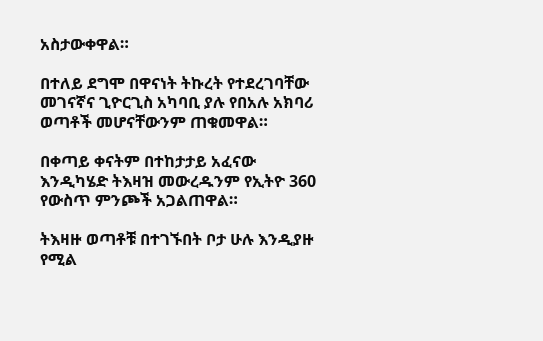አስታውቀዋል።

በተለይ ደግሞ በዋናነት ትኩረት የተደረገባቸው መገናኛና ጊዮርጊስ አካባቢ ያሉ የበአሉ አክባሪ ወጣቶች መሆናቸውንም ጠቁመዋል።

በቀጣይ ቀናትም በተከታታይ አፈናው እንዲካሄድ ትእዛዝ መውረዱንም የኢትዮ 360 የውስጥ ምንጮች አጋልጠዋል።

ትእዛዙ ወጣቶቹ በተገኙበት ቦታ ሁሉ እንዲያዙ የሚል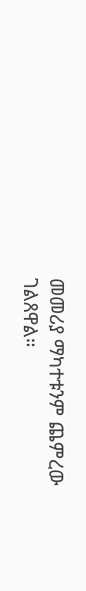መመሪያ ማካተቱንም ጨምረው ገልጸዋል።